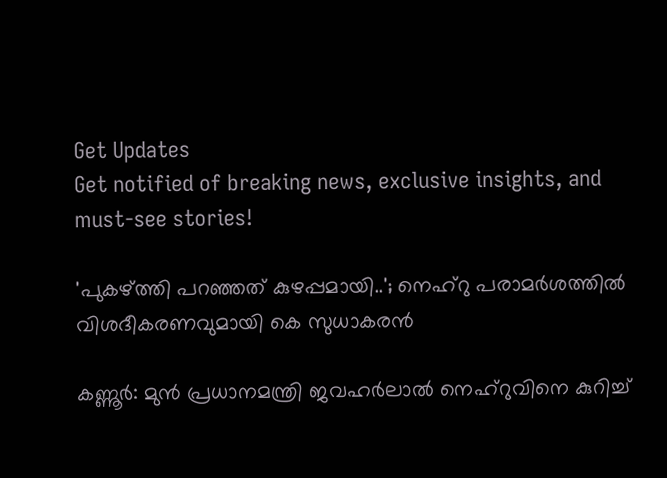Get Updates
Get notified of breaking news, exclusive insights, and must-see stories!

'പുകഴ്ത്തി പറഞ്ഞത് കുഴപ്പമായി..'; നെഹ്‌റു പരാമര്‍ശത്തില്‍ വിശദീകരണവുമായി കെ സുധാകരന്‍

കണ്ണൂര്‍: മുന്‍ പ്രധാനമന്ത്രി ജവഹര്‍ലാല്‍ നെഹ്‌റുവിനെ കുറിച്ച്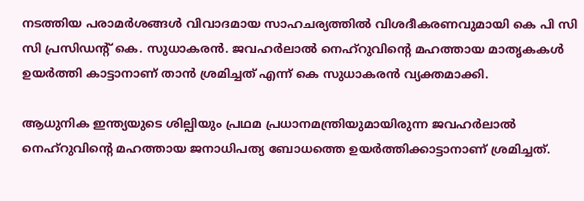നടത്തിയ പരാമര്‍ശങ്ങള്‍ വിവാദമായ സാഹചര്യത്തില്‍ വിശദീകരണവുമായി കെ പി സി സി പ്രസിഡന്റ് കെ. സുധാകരന്‍. ജവഹര്‍ലാല്‍ നെഹ്‌റുവിന്റെ മഹത്തായ മാതൃകകള്‍ ഉയര്‍ത്തി കാട്ടാനാണ് താന്‍ ശ്രമിച്ചത് എന്ന് കെ സുധാകരന്‍ വ്യക്തമാക്കി.

ആധുനിക ഇന്ത്യയുടെ ശില്പിയും പ്രഥമ പ്രധാനമന്ത്രിയുമായിരുന്ന ജവഹര്‍ലാല്‍ നെഹ്റുവിന്റെ മഹത്തായ ജനാധിപത്യ ബോധത്തെ ഉയര്‍ത്തിക്കാട്ടാനാണ് ശ്രമിച്ചത്.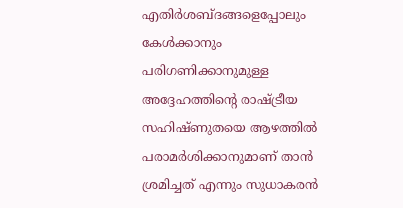എതിര്‍ശബ്ദങ്ങളെപ്പോലും കേള്‍ക്കാനും പരിഗണിക്കാനുമുള്ള അദ്ദേഹത്തിന്റെ രാഷ്ട്രീയ സഹിഷ്ണുതയെ ആഴത്തില്‍ പരാമര്‍ശിക്കാനുമാണ് താന്‍ ശ്രമിച്ചത് എന്നും സുധാകരന്‍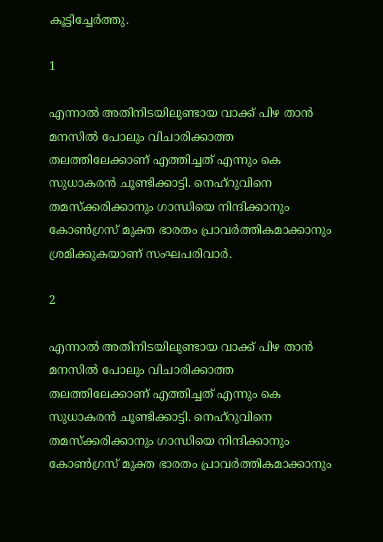കൂട്ടിച്ചേര്‍ത്തു.

1

എന്നാല്‍ അതിനിടയിലുണ്ടായ വാക്ക് പിഴ താന്‍ മനസില്‍ പോലും വിചാരിക്കാത്ത തലത്തിലേക്കാണ് എത്തിച്ചത് എന്നും കെ സുധാകരന്‍ ചൂണ്ടിക്കാട്ടി. നെഹ്‌റുവിനെ തമസ്‌ക്കരിക്കാനും ഗാന്ധിയെ നിന്ദിക്കാനും കോണ്‍ഗ്രസ് മുക്ത ഭാരതം പ്രാവര്‍ത്തികമാക്കാനും ശ്രമിക്കുകയാണ് സംഘപരിവാര്‍.

2

എന്നാല്‍ അതിനിടയിലുണ്ടായ വാക്ക് പിഴ താന്‍ മനസില്‍ പോലും വിചാരിക്കാത്ത തലത്തിലേക്കാണ് എത്തിച്ചത് എന്നും കെ സുധാകരന്‍ ചൂണ്ടിക്കാട്ടി. നെഹ്‌റുവിനെ തമസ്‌ക്കരിക്കാനും ഗാന്ധിയെ നിന്ദിക്കാനും കോണ്‍ഗ്രസ് മുക്ത ഭാരതം പ്രാവര്‍ത്തികമാക്കാനും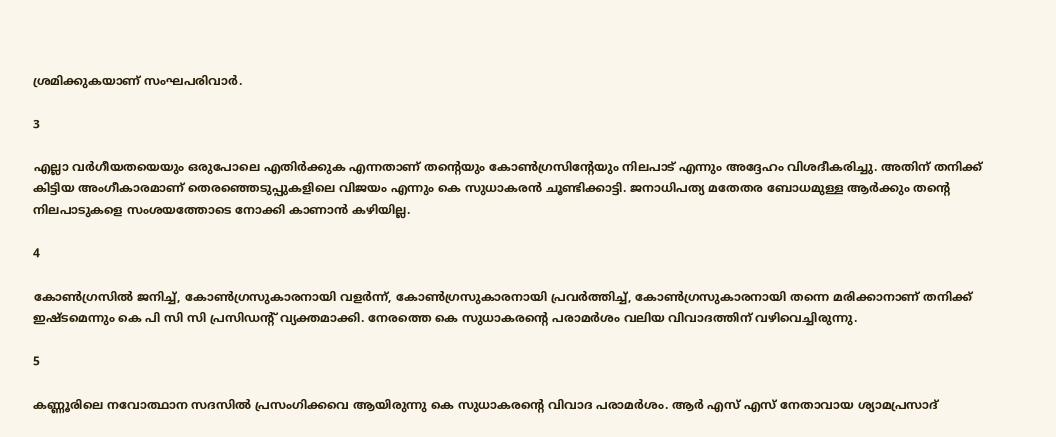ശ്രമിക്കുകയാണ് സംഘപരിവാര്‍.

3

എല്ലാ വര്‍ഗീയതയെയും ഒരുപോലെ എതിര്‍ക്കുക എന്നതാണ് തന്റെയും കോണ്‍ഗ്രസിന്റേയും നിലപാട് എന്നും അദ്ദേഹം വിശദീകരിച്ചു. അതിന് തനിക്ക് കിട്ടിയ അംഗീകാരമാണ് തെരഞ്ഞെടുപ്പുകളിലെ വിജയം എന്നും കെ സുധാകരന്‍ ചൂണ്ടിക്കാട്ടി. ജനാധിപത്യ മതേതര ബോധമുള്ള ആര്‍ക്കും തന്റെ നിലപാടുകളെ സംശയത്തോടെ നോക്കി കാണാന്‍ കഴിയില്ല.

4

കോണ്‍ഗ്രസില്‍ ജനിച്ച്, കോണ്‍ഗ്രസുകാരനായി വളര്‍ന്ന്, കോണ്‍ഗ്രസുകാരനായി പ്രവര്‍ത്തിച്ച്, കോണ്‍ഗ്രസുകാരനായി തന്നെ മരിക്കാനാണ് തനിക്ക് ഇഷ്ടമെന്നും കെ പി സി സി പ്രസിഡന്റ് വ്യക്തമാക്കി. നേരത്തെ കെ സുധാകരന്റെ പരാമര്‍ശം വലിയ വിവാദത്തിന് വഴിവെച്ചിരുന്നു.

5

കണ്ണൂരിലെ നവോത്ഥാന സദസില്‍ പ്രസംഗിക്കവെ ആയിരുന്നു കെ സുധാകരന്റെ വിവാദ പരാമര്‍ശം. ആര്‍ എസ് എസ് നേതാവായ ശ്യാമപ്രസാദ്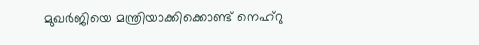മുഖര്‍ജിയെ മന്ത്രിയാക്കിക്കൊണ്ട് നെഹ്‌റു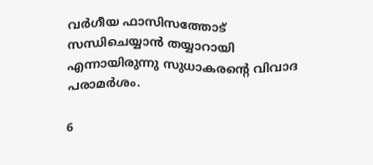വര്‍ഗീയ ഫാസിസത്തോട് സന്ധിചെയ്യാന്‍ തയ്യാറായി എന്നായിരുന്നു സുധാകരന്റെ വിവാദ പരാമര്‍ശം.

6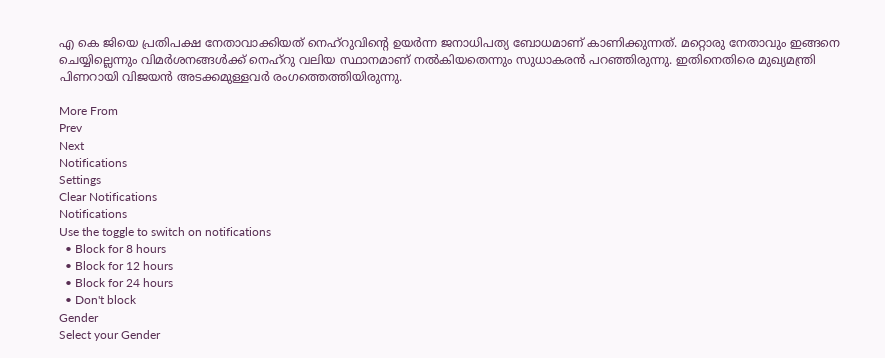എ കെ ജിയെ പ്രതിപക്ഷ നേതാവാക്കിയത് നെഹ്‌റുവിന്റെ ഉയര്‍ന്ന ജനാധിപത്യ ബോധമാണ് കാണിക്കുന്നത്. മറ്റൊരു നേതാവും ഇങ്ങനെ ചെയ്യില്ലെന്നും വിമര്‍ശനങ്ങള്‍ക്ക് നെഹ്‌റു വലിയ സ്ഥാനമാണ് നല്‍കിയതെന്നും സുധാകരന്‍ പറഞ്ഞിരുന്നു. ഇതിനെതിരെ മുഖ്യമന്ത്രി പിണറായി വിജയന്‍ അടക്കമുള്ളവര്‍ രംഗത്തെത്തിയിരുന്നു.

More From
Prev
Next
Notifications
Settings
Clear Notifications
Notifications
Use the toggle to switch on notifications
  • Block for 8 hours
  • Block for 12 hours
  • Block for 24 hours
  • Don't block
Gender
Select your Gender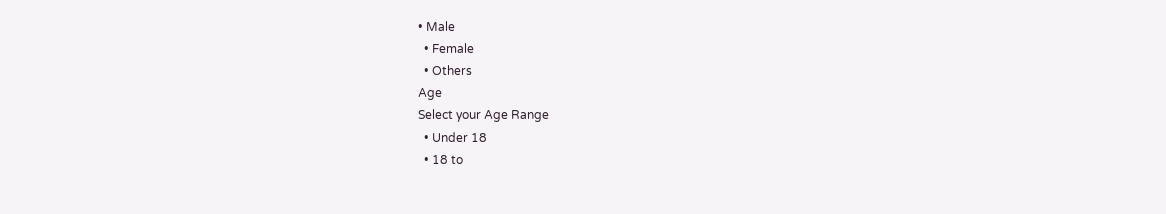• Male
  • Female
  • Others
Age
Select your Age Range
  • Under 18
  • 18 to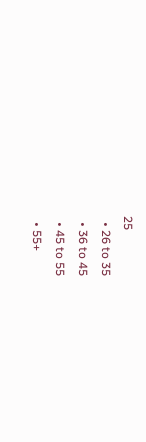25
  • 26 to 35
  • 36 to 45
  • 45 to 55
  • 55+